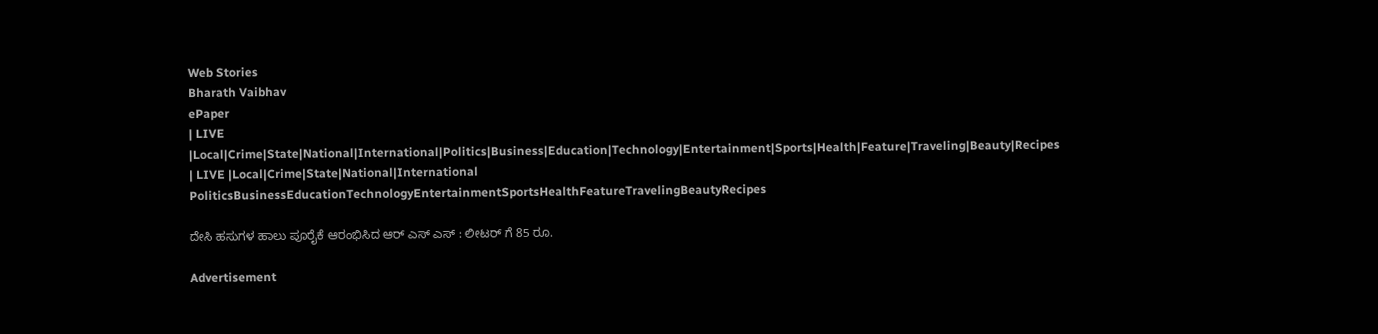Web Stories
Bharath Vaibhav
ePaper
| LIVE |Local|Crime|State|National|International|Politics|Business|Education|Technology|Entertainment|Sports|Health|Feature|Traveling|Beauty|Recipes
| LIVE |Local|Crime|State|National|International
PoliticsBusinessEducationTechnologyEntertainmentSportsHealthFeatureTravelingBeautyRecipes

ದೇಸಿ ಹಸುಗಳ ಹಾಲು ಪೂರೈಕೆ ಆರಂಭಿಸಿದ ಆರ್ ಎಸ್ ಎಸ್ : ಲೀಟರ್ ಗೆ 85 ರೂ.

Advertisement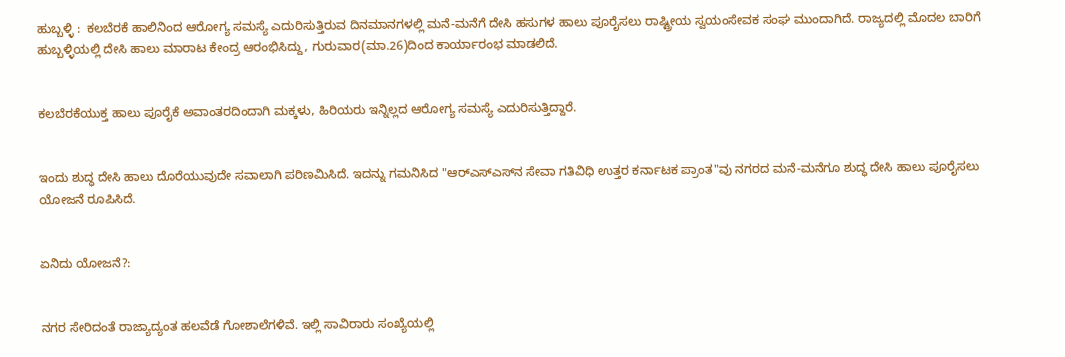ಹುಬ್ಬಳ್ಳಿ :  ಕಲಬೆರಕೆ ಹಾಲಿನಿಂದ ಆರೋಗ್ಯ ಸಮಸ್ಯೆ ಎದುರಿಸುತ್ತಿರುವ ದಿನಮಾನಗಳಲ್ಲಿ ಮನೆ-ಮನೆಗೆ ದೇಸಿ ಹಸುಗಳ ಹಾಲು ಪೂರೈಸಲು ರಾಷ್ಟ್ರೀಯ ಸ್ವಯಂಸೇವಕ ಸಂಘ ಮುಂದಾಗಿದೆ. ರಾಜ್ಯದಲ್ಲಿ ಮೊದಲ ಬಾರಿಗೆ ಹುಬ್ಬಳ್ಳಿಯಲ್ಲಿ ದೇಸಿ ಹಾಲು ಮಾರಾಟ ಕೇಂದ್ರ ಆರಂಭಿಸಿದ್ದು, ಗುರುವಾರ(ಮಾ.26)ದಿಂದ ಕಾರ್ಯಾರಂಭ ಮಾಡಲಿದೆ.


ಕಲಬೆರಕೆಯುಕ್ತ ಹಾಲು ಪೂರೈಕೆ ಅವಾಂತರದಿಂದಾಗಿ ಮಕ್ಕಳು, ಹಿರಿಯರು ಇನ್ನಿಲ್ಲದ ಆರೋಗ್ಯ ಸಮಸ್ಯೆ ಎದುರಿಸುತ್ತಿದ್ದಾರೆ.


ಇಂದು ಶುದ್ಧ ದೇಸಿ ಹಾಲು ದೊರೆಯುವುದೇ ಸವಾಲಾಗಿ ಪರಿಣಮಿಸಿದೆ. ಇದನ್ನು ಗಮನಿಸಿದ "ಆರ್‌ಎಸ್‌ಎಸ್‌ನ ಸೇವಾ ಗತಿವಿಧಿ ಉತ್ತರ ಕರ್ನಾಟಕ ಪ್ರಾಂತ"ವು ನಗರದ ಮನೆ-ಮನೆಗೂ ಶುದ್ಧ ದೇಸಿ ಹಾಲು ಪೂರೈಸಲು ಯೋಜನೆ ರೂಪಿಸಿದೆ.


ಏನಿದು ಯೋಜನೆ?:


ನಗರ ಸೇರಿದಂತೆ ರಾಜ್ಯಾದ್ಯಂತ ಹಲವೆಡೆ ಗೋಶಾಲೆಗಳಿವೆ. ಇಲ್ಲಿ ಸಾವಿರಾರು ಸಂಖ್ಯೆಯಲ್ಲಿ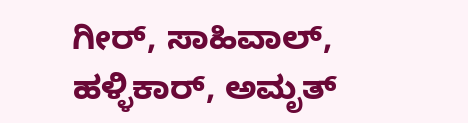ಗೀರ್, ಸಾಹಿವಾಲ್, ಹಳ್ಳಿಕಾರ್, ಅಮೃತ್‌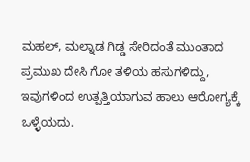ಮಹಲ್‌, ಮಲ್ನಾಡ ಗಿಡ್ಡ ಸೇರಿದಂತೆ ಮುಂತಾದ ಪ್ರಮುಖ ದೇಸಿ ಗೋ ತಳಿಯ ಹಸುಗಳಿದ್ದು, ಇವುಗಳಿಂದ ಉತ್ಪತ್ತಿಯಾಗುವ ಹಾಲು ಆರೋಗ್ಯಕ್ಕೆ ಒಳ್ಳೆಯದು.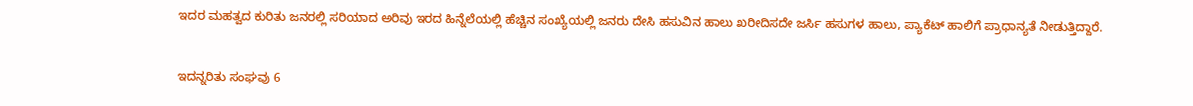ಇದರ ಮಹತ್ವದ ಕುರಿತು ಜನರಲ್ಲಿ ಸರಿಯಾದ ಅರಿವು ಇರದ ಹಿನ್ನೆಲೆಯಲ್ಲಿ ಹೆಚ್ಚಿನ ಸಂಖ್ಯೆಯಲ್ಲಿ ಜನರು ದೇಸಿ ಹಸುವಿನ ಹಾಲು ಖರೀದಿಸದೇ ಜರ್ಸಿ ಹಸುಗಳ ಹಾಲು, ಪ್ಯಾಕೆಟ್‌ ಹಾಲಿಗೆ ಪ್ರಾಧಾನ್ಯತೆ ನೀಡುತ್ತಿದ್ದಾರೆ.


ಇದನ್ನರಿತು ಸಂಘವು 6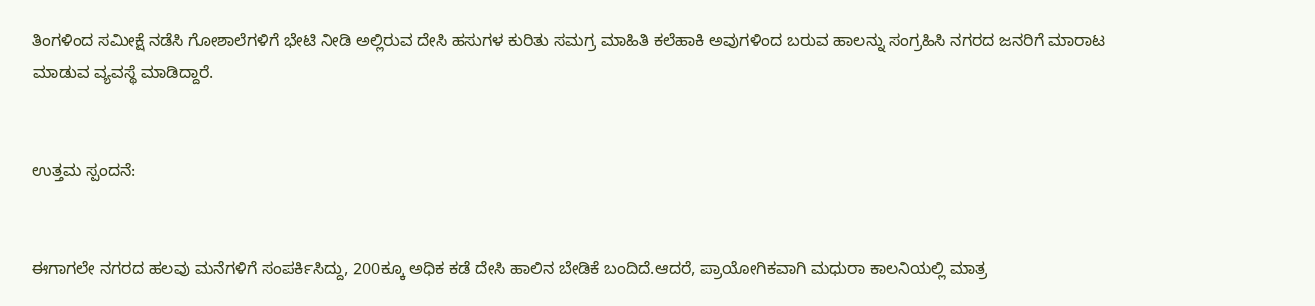ತಿಂಗಳಿಂದ ಸಮೀಕ್ಷೆ ನಡೆಸಿ ಗೋಶಾಲೆಗಳಿಗೆ ಭೇಟಿ ನೀಡಿ ಅಲ್ಲಿರುವ ದೇಸಿ ಹಸುಗಳ ಕುರಿತು ಸಮಗ್ರ ಮಾಹಿತಿ ಕಲೆಹಾಕಿ ಅವುಗಳಿಂದ ಬರುವ ಹಾಲನ್ನು ಸಂಗ್ರಹಿಸಿ ನಗರದ ಜನರಿಗೆ ಮಾರಾಟ ಮಾಡುವ ವ್ಯವಸ್ಥೆ ಮಾಡಿದ್ದಾರೆ.


ಉತ್ತಮ ಸ್ಪಂದನೆ:


ಈಗಾಗಲೇ ನಗರದ ಹಲವು ಮನೆಗಳಿಗೆ ಸಂಪರ್ಕಿಸಿದ್ದು, 200ಕ್ಕೂ ಅಧಿಕ ಕಡೆ ದೇಸಿ ಹಾಲಿನ ಬೇಡಿಕೆ ಬಂದಿದೆ.ಆದರೆ, ಪ್ರಾಯೋಗಿಕವಾಗಿ ಮಧುರಾ ಕಾಲನಿಯಲ್ಲಿ ಮಾತ್ರ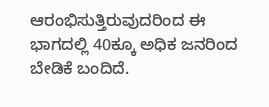ಆರಂಭಿಸುತ್ತಿರುವುದರಿಂದ ಈ ಭಾಗದಲ್ಲಿ 40ಕ್ಕೂ ಅಧಿಕ ಜನರಿಂದ ಬೇಡಿಕೆ ಬಂದಿದೆ.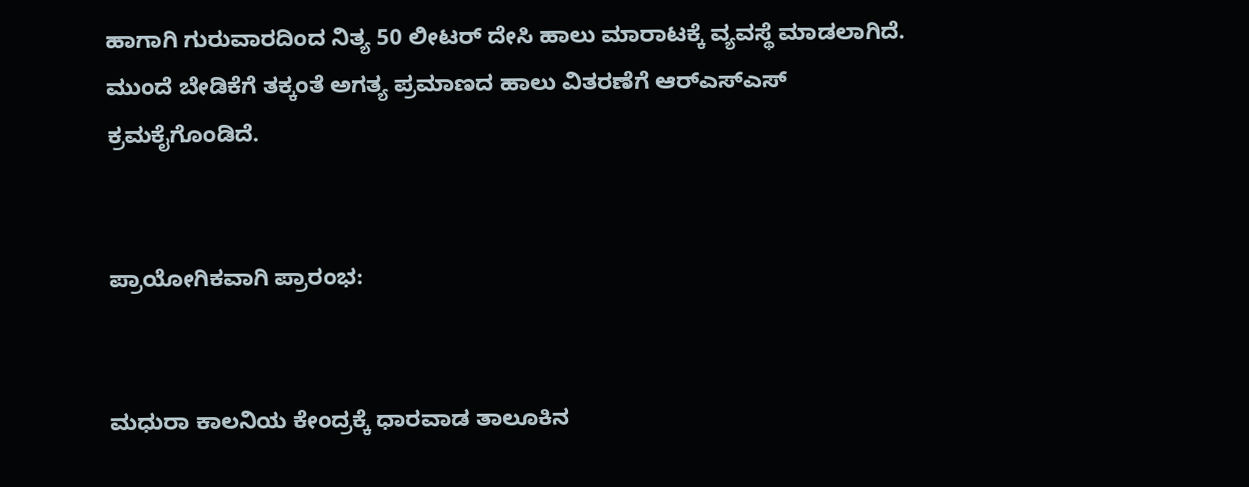ಹಾಗಾಗಿ ಗುರುವಾರದಿಂದ ನಿತ್ಯ 50 ಲೀಟರ್‌ ದೇಸಿ ಹಾಲು ಮಾರಾಟಕ್ಕೆ ವ್ಯವಸ್ಥೆ ಮಾಡಲಾಗಿದೆ. ಮುಂದೆ ಬೇಡಿಕೆಗೆ ತಕ್ಕಂತೆ ಅಗತ್ಯ ಪ್ರಮಾಣದ ಹಾಲು ವಿತರಣೆಗೆ ಆರ್‌ಎಸ್‌ಎಸ್‌ ಕ್ರಮಕೈಗೊಂಡಿದೆ.


ಪ್ರಾಯೋಗಿಕವಾಗಿ ಪ್ರಾರಂಭ:


ಮಧುರಾ ಕಾಲನಿಯ ಕೇಂದ್ರಕ್ಕೆ ಧಾರವಾಡ ತಾಲೂಕಿನ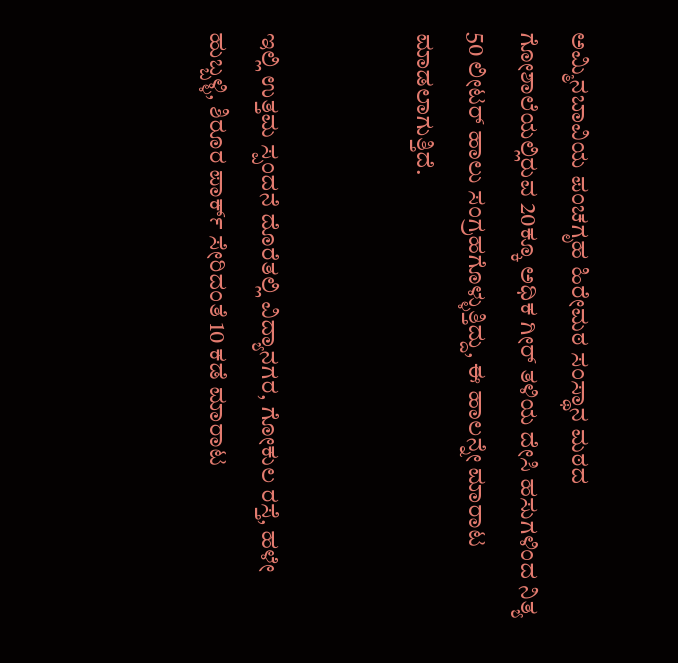ಅಮ್ಮಿನಬಾವಿಯ ಪಂಚಗೃಹ ಹಿರೇಮಠ ಸಂಸ್ಥಾನ ಮಠದ ಗೋಶಾಲೆಯಲ್ಲಿರುವ 20ಕ್ಕೂ ಅಧಿಕ ಗೀರ್‌ ತಳಿಯ ದೇಸಿ ಹಸುಗಳಿಂದ ನಿತ್ಯ 50 ಲೀಟರ್‌ ಹಾಲು ಸಂಗ್ರಹಗೊಳ್ಳುತ್ತಿದ್ದು, ಈ ಹಾಲನ್ನೇ ಮಾರಾಟ ಮಾಡಲಾಗುತ್ತಿದೆ.


ಇಲ್ಲಿ ಉತ್ತಮ ಸ್ಪಂದನೆ ದೊರೆತಲ್ಲಿ ವಿದ್ಯಾನಗರ, ಗೋಕುಲ ರಸ್ತೆ, ಹಳೇ ಹುಬ್ಬಳ್ಳಿ, ಶಿರೂರ ಪಾರ್ಕ್‌ ಸೇರಿದಂತೆ 10 ಕಡೆ ಮಾರಾಟ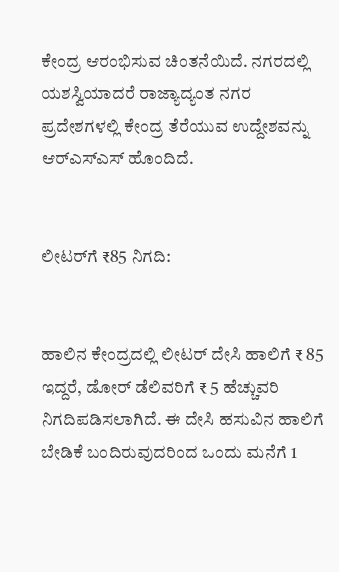ಕೇಂದ್ರ ಆರಂಭಿಸುವ ಚಿಂತನೆಯಿದೆ. ನಗರದಲ್ಲಿ ಯಶಸ್ವಿಯಾದರೆ ರಾಜ್ಯಾದ್ಯಂತ ನಗರ ಪ್ರದೇಶಗಳಲ್ಲಿ ಕೇಂದ್ರ ತೆರೆಯುವ ಉದ್ದೇಶವನ್ನು ಆರ್‌ಎಸ್‌ಎಸ್‌ ಹೊಂದಿದೆ.


ಲೀಟರ್‌ಗೆ ₹85 ನಿಗದಿ:


ಹಾಲಿನ ಕೇಂದ್ರದಲ್ಲಿ ಲೀಟರ್‌ ದೇಸಿ ಹಾಲಿಗೆ ₹ 85 ಇದ್ದರೆ, ಡೋರ್‌ ಡೆಲಿವರಿಗೆ ₹ 5 ಹೆಚ್ಚುವರಿ ನಿಗದಿಪಡಿಸಲಾಗಿದೆ. ಈ ದೇಸಿ ಹಸುವಿನ ಹಾಲಿಗೆ ಬೇಡಿಕೆ ಬಂದಿರುವುದರಿಂದ ಒಂದು ಮನೆಗೆ 1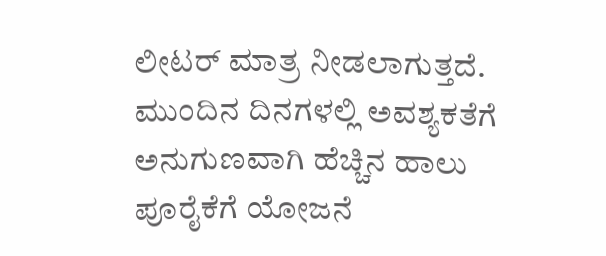ಲೀಟರ್‌ ಮಾತ್ರ ನೀಡಲಾಗುತ್ತದೆ. ಮುಂದಿನ ದಿನಗಳಲ್ಲಿ ಅವಶ್ಯಕತೆಗೆ ಅನುಗುಣವಾಗಿ ಹೆಚ್ಚಿನ ಹಾಲು ಪೂರೈಕೆಗೆ ಯೋಜನೆ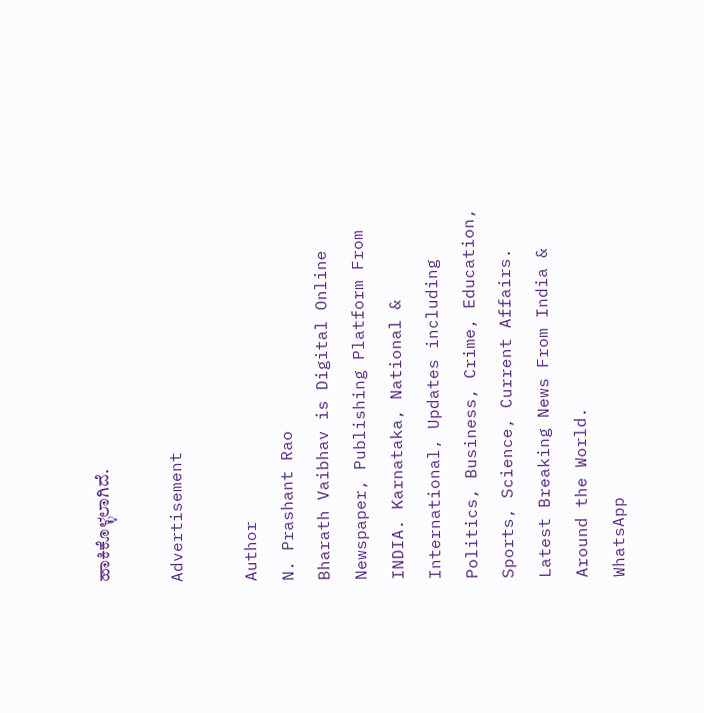ಹಾಕಿಕೊಳ್ಳಲಾಗಿದೆ.

Advertisement

Author
N. Prashant Rao
Bharath Vaibhav is Digital Online Newspaper, Publishing Platform From INDIA. Karnataka, National & International, Updates including Politics, Business, Crime, Education, Sports, Science, Current Affairs. Latest Breaking News From India & Around the World.
WhatsApp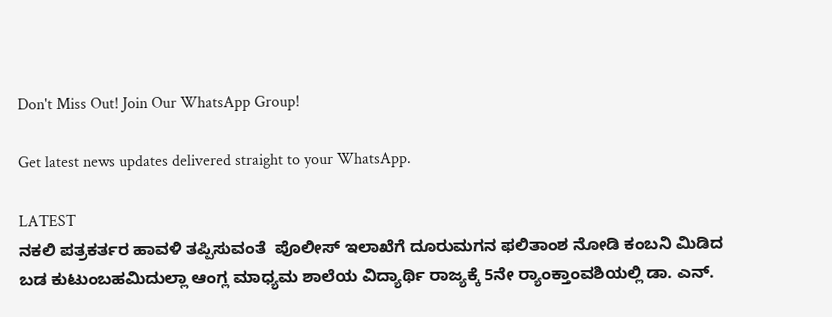Don't Miss Out! Join Our WhatsApp Group!

Get latest news updates delivered straight to your WhatsApp.

LATEST
ನಕಲಿ ಪತ್ರಕರ್ತರ ಹಾವಳಿ ತಪ್ಪಿಸುವಂತೆ  ಪೊಲೀಸ್ ಇಲಾಖೆಗೆ ದೂರುಮಗನ ಫಲಿತಾಂಶ ನೋಡಿ ಕಂಬನಿ ಮಿಡಿದ ಬಡ ಕುಟುಂಬಹಮಿದುಲ್ಲಾ ಆಂಗ್ಲ ಮಾಧ್ಯಮ ಶಾಲೆಯ ವಿದ್ಯಾರ್ಥಿ ರಾಜ್ಯಕ್ಕೆ 5ನೇ ರ್‍ಯಾಂಕ್ತಾಂವಶಿಯಲ್ಲಿ ಡಾ. ಎನ್.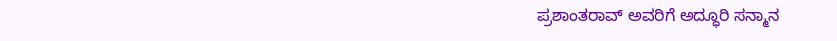ಪ್ರಶಾಂತರಾವ್ ಅವರಿಗೆ ಅದ್ಧೂರಿ ಸನ್ಮಾನ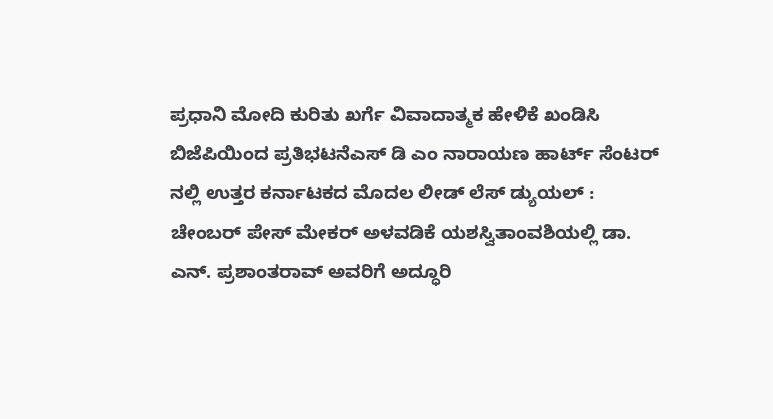ಪ್ರಧಾನಿ ಮೋದಿ ಕುರಿತು ಖರ್ಗೆ ವಿವಾದಾತ್ಮಕ ಹೇಳಿಕೆ ಖಂಡಿಸಿ ಬಿಜೆಪಿಯಿಂದ ಪ್ರತಿಭಟನೆಎಸ್ ಡಿ ಎಂ ನಾರಾಯಣ ಹಾರ್ಟ್ ಸೆಂಟರ್ ನಲ್ಲಿ ಉತ್ತರ ಕರ್ನಾಟಕದ ಮೊದಲ ಲೀಡ್ ಲೆಸ್ ಡ್ಯುಯಲ್ : ಚೇಂಬರ್ ಪೇಸ್ ಮೇಕರ್ ಅಳವಡಿಕೆ ಯಶಸ್ವಿತಾಂವಶಿಯಲ್ಲಿ ಡಾ. ಎನ್. ಪ್ರಶಾಂತರಾವ್ ಅವರಿಗೆ ಅದ್ಧೂರಿ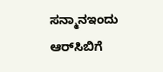ಸನ್ಮಾನಇಂದು ಆರ್‌ಸಿಬಿಗೆ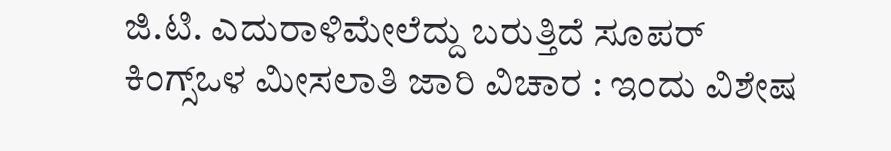ಜಿ.ಟಿ. ಎದುರಾಳಿಮೇಲೆದ್ದು ಬರುತ್ತಿದೆ ಸೂಪರ್ ಕಿಂಗ್ಸ್ಒಳ ಮೀಸಲಾತಿ ಜಾರಿ ವಿಚಾರ : ಇಂದು ವಿಶೇಷ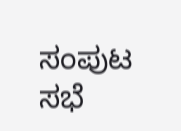ಸಂಪುಟ ಸಭೆ